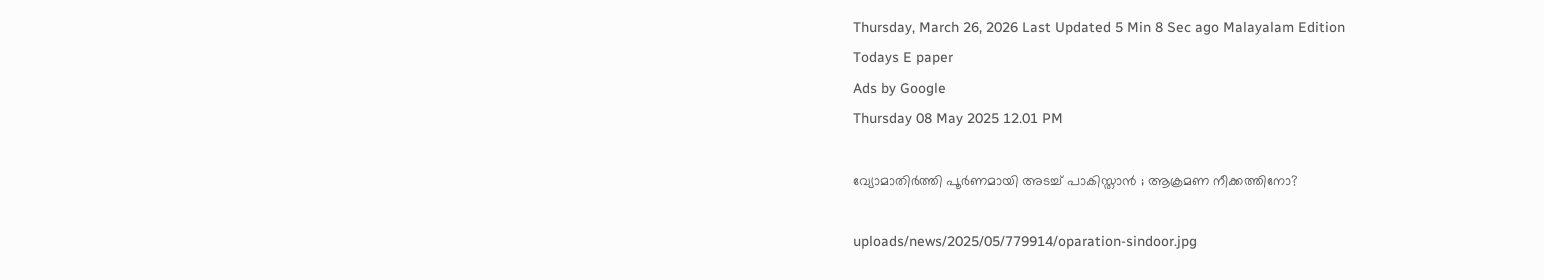Thursday, March 26, 2026 Last Updated 5 Min 8 Sec ago Malayalam Edition
Todays E paper
Ads by Google
Thursday 08 May 2025 12.01 PM

വ്യോമാതിര്‍ത്തി പൂര്‍ണമായി അടച്ച് പാകിസ്താന്‍ ; ആക്രമണ നീക്കത്തിനോ?

uploads/news/2025/05/779914/oparation-sindoor.jpg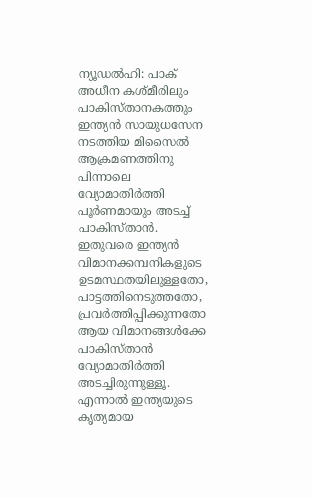ന്യൂഡല്‍ഹി: പാക് അധീന കശ്മീരിലും പാകിസ്താനകത്തും ഇന്ത്യന്‍ സായുധസേന നടത്തിയ മിസൈല്‍ ആക്രമണത്തിനു പിന്നാലെ വ്യോമാതിര്‍ത്തി പൂര്‍ണമായും അടച്ച് പാകിസ്താന്‍. ഇതുവരെ ഇന്ത്യന്‍ വിമാനക്കമ്പനികളുടെ ഉടമസ്ഥതയിലുള്ളതോ, പാട്ടത്തിനെടുത്തതോ, പ്രവര്‍ത്തിപ്പിക്കുന്നതോ ആയ വിമാനങ്ങള്‍ക്കേ പാകിസ്താന്‍ വ്യോമാതിര്‍ത്തി അടച്ചിരുന്നുള്ളൂ. എന്നാല്‍ ഇന്ത്യയുടെ കൃത്യമായ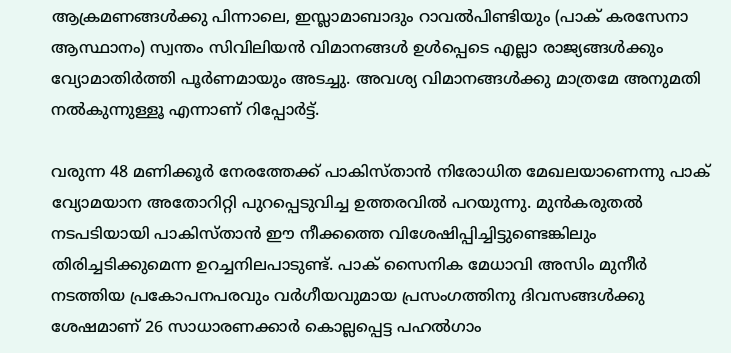ആക്രമണങ്ങള്‍ക്കു പിന്നാലെ, ഇസ്ലാമാബാദും റാവല്‍പിണ്ടിയും (പാക് കരസേനാ ആസ്ഥാനം) സ്വന്തം സിവിലിയന്‍ വിമാനങ്ങള്‍ ഉള്‍പ്പെടെ എല്ലാ രാജ്യങ്ങള്‍ക്കും വ്യോമാതിര്‍ത്തി പൂര്‍ണമായും അടച്ചു. അവശ്യ വിമാനങ്ങള്‍ക്കു മാത്രമേ അനുമതി നല്‍കുന്നുള്ളൂ എന്നാണ് റിപ്പോര്‍ട്ട്.

വരുന്ന 48 മണിക്കൂര്‍ നേരത്തേക്ക് പാകിസ്താന്‍ നിരോധിത മേഖലയാണെന്നു പാക് വ്യോമയാന അതോറിറ്റി പുറപ്പെടുവിച്ച ഉത്തരവില്‍ പറയുന്നു. മുന്‍കരുതല്‍ നടപടിയായി പാകിസ്താന്‍ ഈ നീക്കത്തെ വിശേഷിപ്പിച്ചിട്ടുണ്ടെങ്കിലും തിരിച്ചടിക്കുമെന്ന ഉറച്ചനിലപാടുണ്ട്. പാക് സൈനിക മേധാവി അസിം മുനീര്‍ നടത്തിയ പ്രകോപനപരവും വര്‍ഗീയവുമായ പ്രസംഗത്തിനു ദിവസങ്ങള്‍ക്കു ശേഷമാണ് 26 സാധാരണക്കാര്‍ കൊല്ലപ്പെട്ട പഹല്‍ഗാം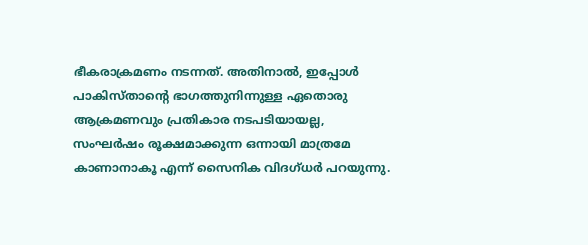ഭീകരാക്രമണം നടന്നത്. അതിനാല്‍, ഇപ്പോള്‍ പാകിസ്താന്റെ ഭാഗത്തുനിന്നുള്ള ഏതൊരു ആക്രമണവും പ്രതികാര നടപടിയായല്ല, സംഘര്‍ഷം രൂക്ഷമാക്കുന്ന ഒന്നായി മാത്രമേ കാണാനാകൂ എന്ന് സൈനിക വിദഗ്ധര്‍ പറയുന്നു.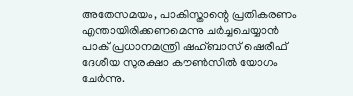അതേസമയം, പാകിസ്താന്റെ പ്രതികരണം എന്തായിരിക്കണമെന്നു ചര്‍ച്ചചെയ്യാന്‍ പാക് പ്രധാനമന്ത്രി ഷഹ്ബാസ് ഷെരീഫ് ദേശീയ സുരക്ഷാ കൗണ്‍സില്‍ യോഗം ചേര്‍ന്നു.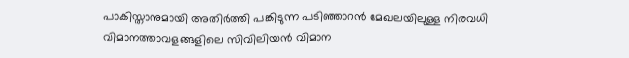പാകിസ്താനുമായി അതിര്‍ത്തി പങ്കിടുന്ന പടിഞ്ഞാറന്‍ മേഖലയിലുള്ള നിരവധി വിമാനത്താവളങ്ങളിലെ സിവിലിയന്‍ വിമാന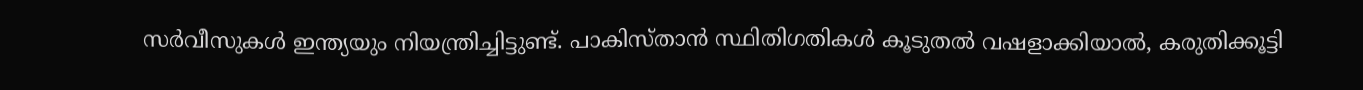സര്‍വീസുകള്‍ ഇന്ത്യയും നിയന്ത്രിച്ചിട്ടുണ്ട്. പാകിസ്താന്‍ സ്ഥിതിഗതികള്‍ കൂടുതല്‍ വഷളാക്കിയാല്‍, കരുതിക്കൂട്ടി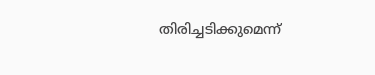തിരിച്ചടിക്കുമെന്ന്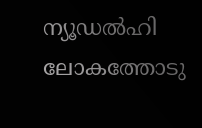ന്യൂഡല്‍ഹി ലോകത്തോടു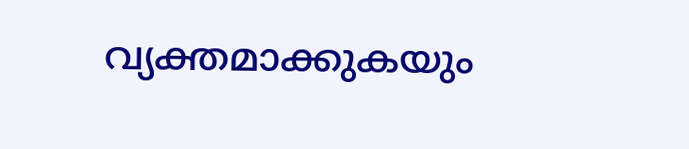വ്യക്തമാക്കുകയും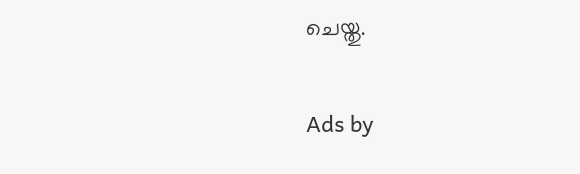ചെയ്തു.

Ads by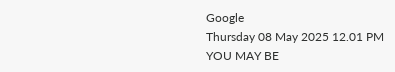Google
Thursday 08 May 2025 12.01 PM
YOU MAY BE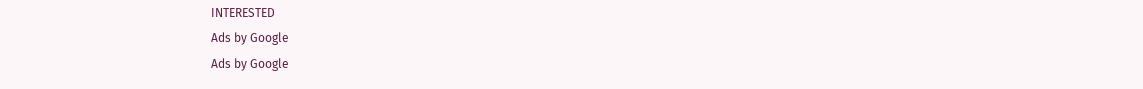INTERESTED
Ads by Google
Ads by Google